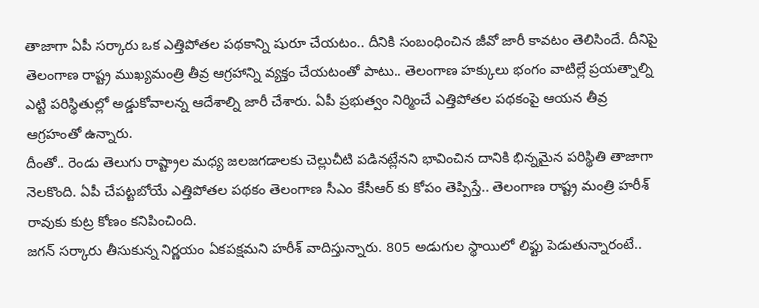తాజాగా ఏపీ సర్కారు ఒక ఎత్తిపోతల పథకాన్ని షురూ చేయటం.. దీనికి సంబంధించిన జీవో జారీ కావటం తెలిసిందే. దీనిపై తెలంగాణ రాష్ట్ర ముఖ్యమంత్రి తీవ్ర ఆగ్రహాన్ని వ్యక్తం చేయటంతో పాటు.. తెలంగాణ హక్కులు భంగం వాటిల్లే ప్రయత్నాల్ని ఎట్టి పరిస్థితుల్లో అడ్డుకోవాలన్న ఆదేశాల్ని జారీ చేశారు. ఏపీ ప్రభుత్వం నిర్మించే ఎత్తిపోతల పథకంపై ఆయన తీవ్ర ఆగ్రహంతో ఉన్నారు.
దీంతో.. రెండు తెలుగు రాష్ట్రాల మధ్య జలజగడాలకు చెల్లుచీటి పడినట్లేనని భావించిన దానికి భిన్నమైన పరిస్థితి తాజాగా నెలకొంది. ఏపీ చేపట్టబోయే ఎత్తిపోతల పథకం తెలంగాణ సీఎం కేసీఆర్ కు కోపం తెప్పిస్తే.. తెలంగాణ రాష్ట్ర మంత్రి హరీశ్ రావుకు కుట్ర కోణం కనిపించింది.
జగన్ సర్కారు తీసుకున్న నిర్ణయం ఏకపక్షమని హరీశ్ వాదిస్తున్నారు. 805 అడుగుల స్థాయిలో లిఫ్టు పెడుతున్నారంటే..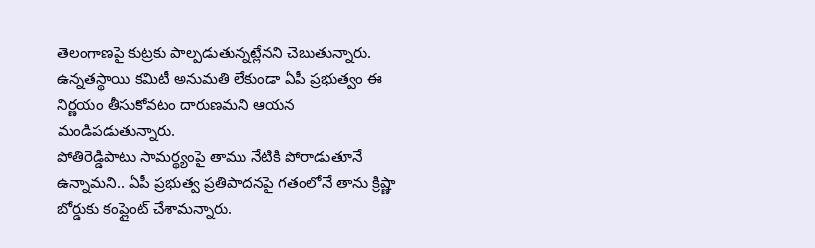తెలంగాణపై కుట్రకు పాల్పడుతున్నట్లేనని చెబుతున్నారు. ఉన్నతస్థాయి కమిటీ అనుమతి లేకుండా ఏపీ ప్రభుత్వం ఈ నిర్ణయం తీసుకోవటం దారుణమని ఆయన మండిపడుతున్నారు.
పోతిరెడ్డిపాటు సామర్థ్యంపై తాము నేటికి పోరాడుతూనే ఉన్నామని.. ఏపీ ప్రభుత్వ ప్రతిపాదనపై గతంలోనే తాను క్రిష్ణా బోర్డుకు కంప్లైంట్ చేశామన్నారు.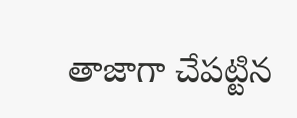తాజాగా చేపట్టిన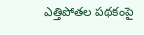ఎత్తిపోతల పథకంపై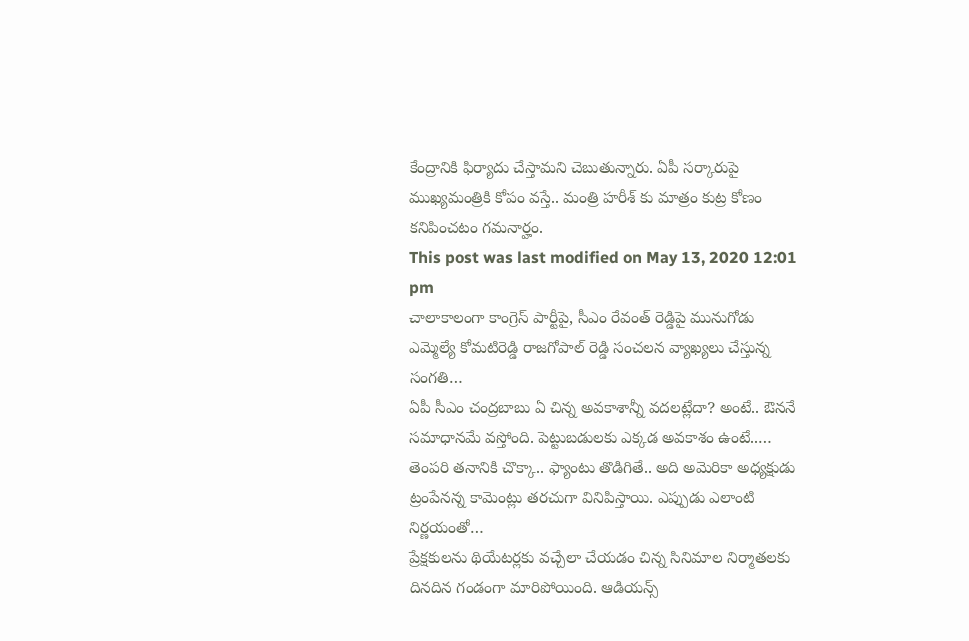కేంద్రానికి ఫిర్యాదు చేస్తామని చెబుతున్నారు. ఏపీ సర్కారుపై ముఖ్యమంత్రికి కోపం వస్తే.. మంత్రి హరీశ్ కు మాత్రం కుట్ర కోణం కనిపించటం గమనార్హం.
This post was last modified on May 13, 2020 12:01 pm
చాలాకాలంగా కాంగ్రెస్ పార్టీపై, సీఎం రేవంత్ రెడ్డిపై మునుగోడు ఎమ్మెల్యే కోమటిరెడ్డి రాజగోపాల్ రెడ్డి సంచలన వ్యాఖ్యలు చేస్తున్న సంగతి…
ఏపీ సీఎం చంద్రబాబు ఏ చిన్న అవకాశాన్నీ వదలట్లేదా? అంటే.. ఔననే సమాధానమే వస్తోంది. పెట్టుబడులకు ఎక్కడ అవకాశం ఉంటే..…
తెంపరి తనానికి చొక్కా.. ఫ్యాంటు తొడిగితే.. అది అమెరికా అధ్యక్షుడు ట్రంపేనన్న కామెంట్లు తరచుగా వినిపిస్తాయి. ఎప్పుడు ఎలాంటి నిర్ణయంతో…
ప్రేక్షకులను థియేటర్లకు వచ్చేలా చేయడం చిన్న సినిమాల నిర్మాతలకు దినదిన గండంగా మారిపోయింది. ఆడియన్స్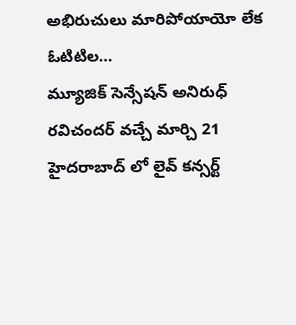అభిరుచులు మారిపోయాయో లేక ఓటిటిల…
మ్యూజిక్ సెన్సేషన్ అనిరుధ్ రవిచందర్ వచ్చే మార్చి 21 హైదరాబాద్ లో లైవ్ కన్సర్ట్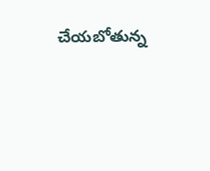చేయబోతున్న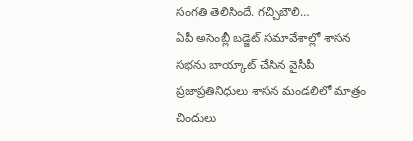సంగతి తెలిసిందే. గచ్చిబౌలి…
ఏపీ అసెంబ్లీ బడ్జెట్ సమావేశాల్లో శాసన సభను బాయ్కాట్ చేసిన వైసీపీ ప్రజాప్రతినిధులు శాసన మండలిలో మాత్రం చిందులు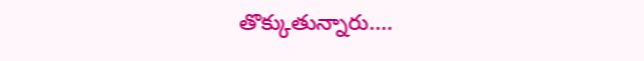తొక్కుతున్నారు.…